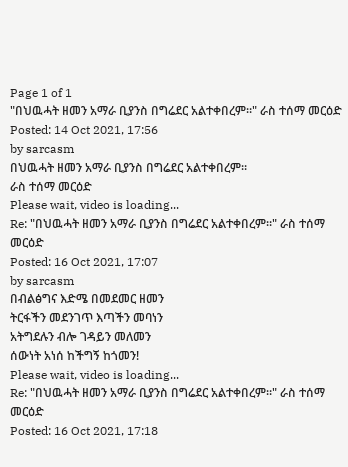Page 1 of 1
"በህዉሓት ዘመን አማራ ቢያንስ በግሬደር አልተቀበረም።" ራስ ተሰማ መርዕድ
Posted: 14 Oct 2021, 17:56
by sarcasm
በህዉሓት ዘመን አማራ ቢያንስ በግሬደር አልተቀበረም።
ራስ ተሰማ መርዕድ
Please wait, video is loading...
Re: "በህዉሓት ዘመን አማራ ቢያንስ በግሬደር አልተቀበረም።" ራስ ተሰማ መርዕድ
Posted: 16 Oct 2021, 17:07
by sarcasm
በብልፅግና እድሜ በመደመር ዘመን
ትርፋችን መደንገጥ እጣችን መባነን
አትግደሉን ብሎ ገዳይን መለመን
ሰውነት አነሰ ከችግኝ ከጎመን!
Please wait, video is loading...
Re: "በህዉሓት ዘመን አማራ ቢያንስ በግሬደር አልተቀበረም።" ራስ ተሰማ መርዕድ
Posted: 16 Oct 2021, 17:18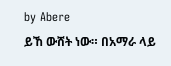by Abere
ይኸ ውሸት ነው። በአማራ ላይ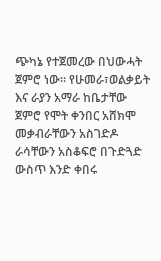ጭካኔ የተጀመረው በህውሓት ጀምሮ ነው። የሁመራ፣ወልቃይት እና ራያን አማራ ከቤታቸው ጀምሮ የሞት ቀንበር አሸክሞ መቃብራቸውን አስገድዶ ራሳቸውን አስቆፍሮ በጉድጓድ ውስጥ እንድ ቀበሩ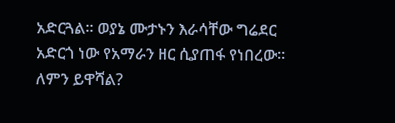አድርጓል። ወያኔ ሙታኑን እራሳቸው ግሬደር አድርጎ ነው የአማራን ዘር ሲያጠፋ የነበረው። ለምን ይዋሻል?